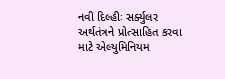નવી દિલ્હીઃ સર્ક્યુલર અર્થતંત્રને પ્રોત્સાહિત કરવા માટે એલ્યુમિનિયમ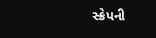સ્ક્રેપની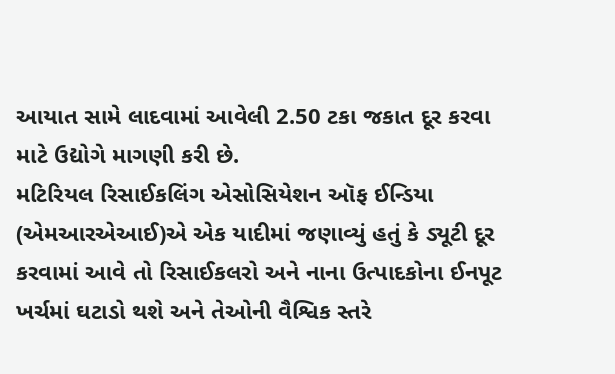આયાત સામે લાદવામાં આવેલી 2.50 ટકા જકાત દૂર કરવા માટે ઉદ્યોગે માગણી કરી છે.
મટિરિયલ રિસાઈકલિંગ એસોસિયેશન ઑફ ઈન્ડિયા (એમઆરએઆઈ)એ એક યાદીમાં જણાવ્યું હતું કે ડ્યૂટી દૂર કરવામાં આવે તો રિસાઈકલરો અને નાના ઉત્પાદકોના ઈનપૂટ ખર્ચમાં ઘટાડો થશે અને તેઓની વૈશ્વિક સ્તરે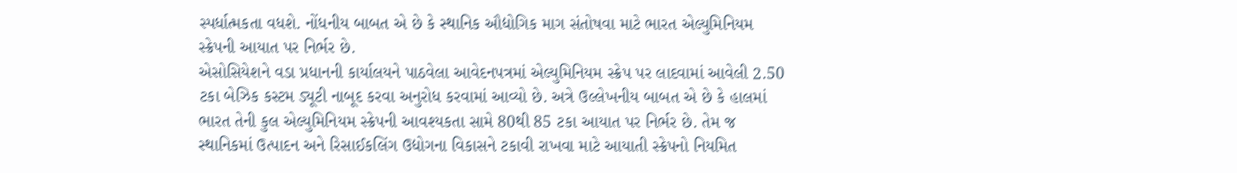સ્પર્ધાત્મકતા વધશે. નોંધનીય બાબત એ છે કે સ્થાનિક ઔદ્યોગિક માગ સંતોષવા માટે ભારત એલ્યુમિનિયમ સ્ક્રેપની આયાત પર નિર્ભર છે.
એસોસિયેશને વડા પ્રધાનની કાર્યાલયને પાઠવેલા આવેદનપત્રમાં એલ્યુમિનિયમ સ્ક્રેપ પર લાદવામાં આવેલી 2.50 ટકા બેઝિક કસ્ટમ ડ્યૂટી નાબૂદ કરવા અનુરોધ કરવામાં આવ્યો છે. અત્રે ઉલ્લેખનીય બાબત એ છે કે હાલમાં ભારત તેની કુલ એલ્યુમિનિયમ સ્ક્રેપની આવશ્યકતા સામે 80થી 85 ટકા આયાત પર નિર્ભર છે. તેમ જ સ્થાનિકમાં ઉત્પાદન અને રિસાઈકલિંગ ઉદ્યોગના વિકાસને ટકાવી રાખવા માટે આયાતી સ્ક્રેપનો નિયમિત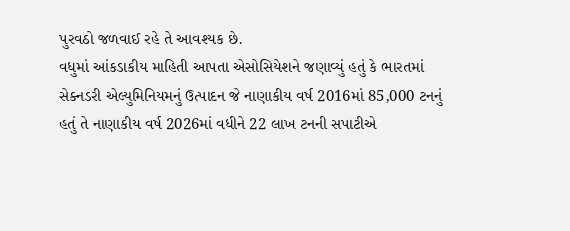પુરવઠો જળવાઈ રહે તે આવશ્યક છે.
વધુમાં આંકડાકીય માહિતી આપતા એસોસિયેશને જણાવ્યું હતું કે ભારતમાં સેક્નડરી એલ્યુમિનિયમનું ઉત્પાદન જે નાણાકીય વર્ષ 2016માં 85,000 ટનનું હતું તે નાણાકીય વર્ષ 2026માં વધીને 22 લાખ ટનની સપાટીએ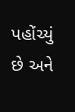પહોંચ્યું છે અને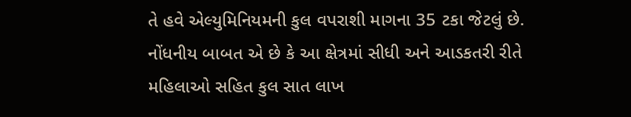તે હવે એલ્યુમિનિયમની કુલ વપરાશી માગના 35 ટકા જેટલું છે. નોંધનીય બાબત એ છે કે આ ક્ષેત્રમાં સીધી અને આડકતરી રીતે મહિલાઓ સહિત કુલ સાત લાખ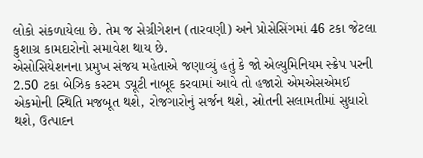લોકો સંકળાયેલા છે. તેમ જ સેગ્રીગેશન (તારવણી) અને પ્રોસેસિંગમાં 46 ટકા જેટલા કુશાગ્ર કામદારોનો સમાવેશ થાય છે.
એસોસિયેશનના પ્રમુખ સંજય મહેતાએ જણાવ્યું હતું કે જો એલ્યુમિનિયમ સ્ક્રેપ પરની 2.50 ટકા બેઝિક કસ્ટમ ડ્યૂટી નાબૂદ કરવામાં આવે તો હજારો એમએસએમઈ એકમોની સ્થિતિ મજબૂત થશે, રોજગારોનું સર્જન થશે, સ્રોતની સલામતીમાં સુધારો થશે, ઉત્પાદન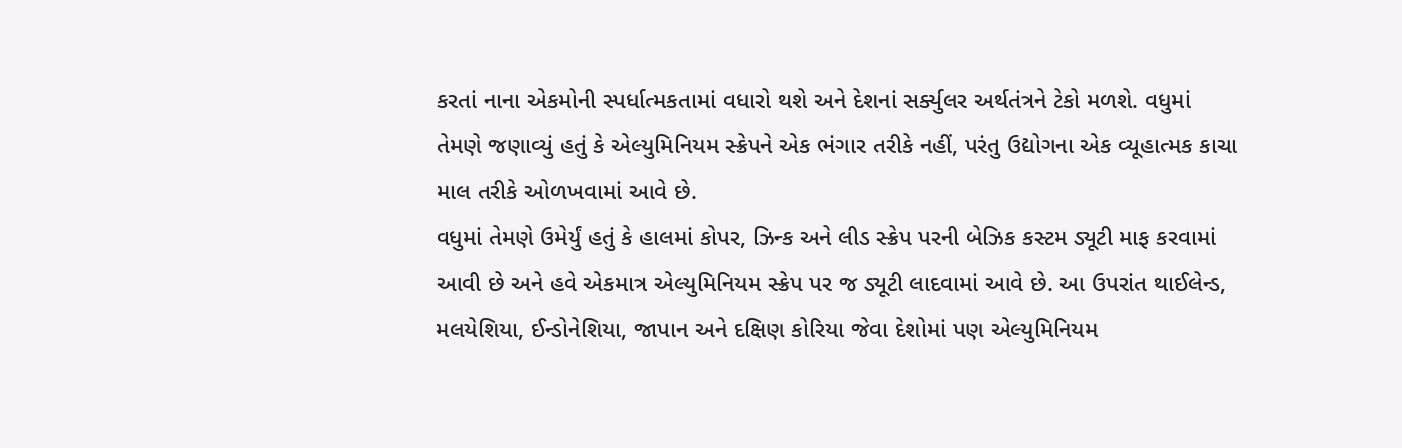કરતાં નાના એકમોની સ્પર્ધાત્મકતામાં વધારો થશે અને દેશનાં સર્ક્યુલર અર્થતંત્રને ટેકો મળશે. વધુમાં તેમણે જણાવ્યું હતું કે એલ્યુમિનિયમ સ્ક્રેપને એક ભંગાર તરીકે નહીં, પરંતુ ઉદ્યોગના એક વ્યૂહાત્મક કાચા માલ તરીકે ઓળખવામાં આવે છે.
વધુમાં તેમણે ઉમેર્યું હતું કે હાલમાં કોપર, ઝિન્ક અને લીડ સ્ક્રેપ પરની બેઝિક કસ્ટમ ડ્યૂટી માફ કરવામાં આવી છે અને હવે એકમાત્ર એલ્યુમિનિયમ સ્ક્રેપ પર જ ડ્યૂટી લાદવામાં આવે છે. આ ઉપરાંત થાઈલેન્ડ, મલયેશિયા, ઈન્ડોનેશિયા, જાપાન અને દક્ષિણ કોરિયા જેવા દેશોમાં પણ એલ્યુમિનિયમ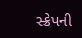સ્ક્રેપની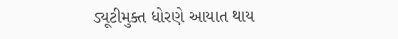ડ્યૂટીમુક્ત ધોરણે આયાત થાય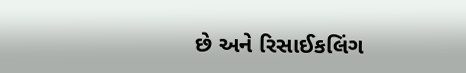છે અને રિસાઈકલિંગ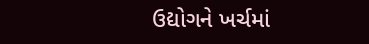ઉદ્યોગને ખર્ચમાં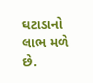ઘટાડાનો લાભ મળે છે.